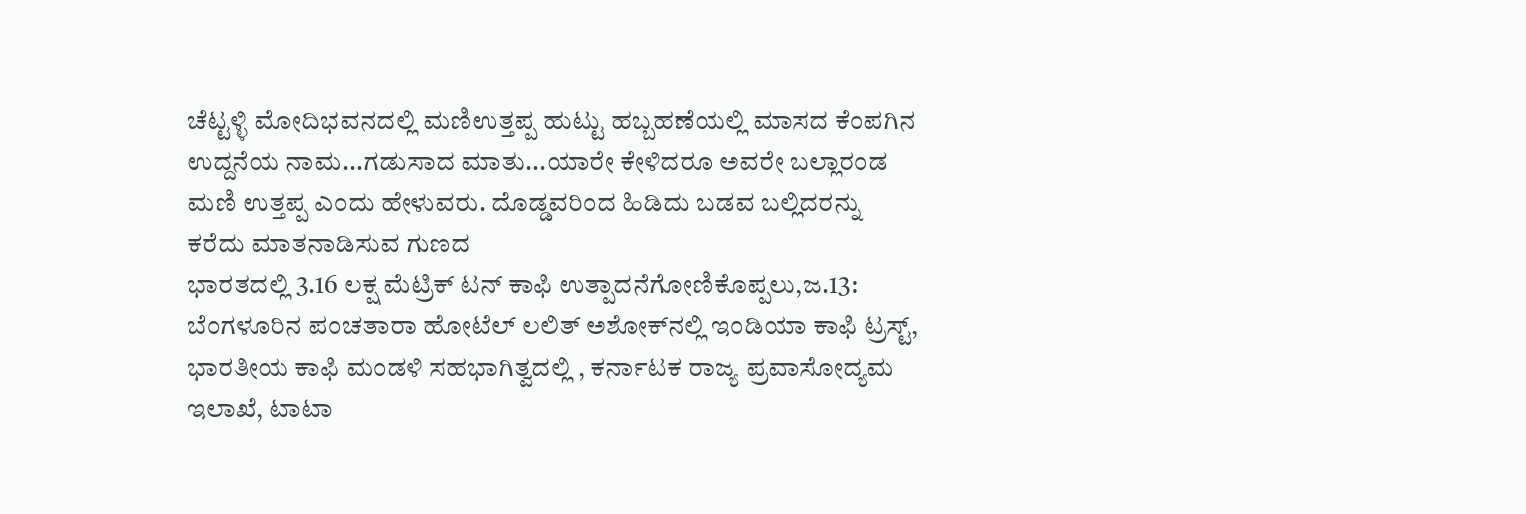ಚೆಟ್ಟಳ್ಳಿ ಮೋದಿಭವನದಲ್ಲಿ ಮಣಿಉತ್ತಪ್ಪ ಹುಟ್ಟು ಹಬ್ಬಹಣೆಯಲ್ಲಿ ಮಾಸದ ಕೆಂಪಗಿನ ಉದ್ದನೆಯ ನಾಮ...ಗಡುಸಾದ ಮಾತು...ಯಾರೇ ಕೇಳಿದರೂ ಅವರೇ ಬಲ್ಲಾರಂಡ ಮಣಿ ಉತ್ತಪ್ಪ ಎಂದು ಹೇಳುವರು. ದೊಡ್ಡವರಿಂದ ಹಿಡಿದು ಬಡವ ಬಲ್ಲಿದರನ್ನು ಕರೆದು ಮಾತನಾಡಿಸುವ ಗುಣದ
ಭಾರತದಲ್ಲಿ 3.16 ಲಕ್ಷ ಮೆಟ್ರಿಕ್ ಟನ್ ಕಾಫಿ ಉತ್ಪಾದನೆಗೋಣಿಕೊಪ್ಪಲು,ಜ.13: ಬೆಂಗಳೂರಿನ ಪಂಚತಾರಾ ಹೋಟೆಲ್ ಲಲಿತ್ ಅಶೋಕ್‍ನಲ್ಲಿ ಇಂಡಿಯಾ ಕಾಫಿ ಟ್ರಸ್ಟ್, ಭಾರತೀಯ ಕಾಫಿ ಮಂಡಳಿ ಸಹಭಾಗಿತ್ವದಲ್ಲಿ , ಕರ್ನಾಟಕ ರಾಜ್ಯ ಪ್ರವಾಸೋದ್ಯಮ ಇಲಾಖೆ, ಟಾಟಾ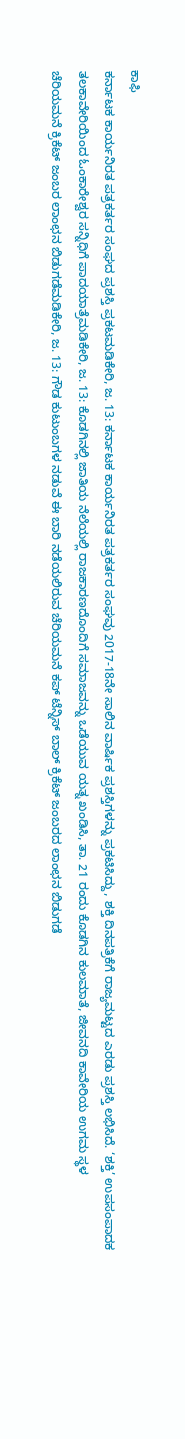ಕಾಫಿ
ಕರ್ನಾಟಕ ಕಾರ್ಯನಿರತ ಪತ್ರಕರ್ತರ ಸಂಘದ ಪ್ರಶಸ್ತಿ ಪ್ರಕಟಮಡಿಕೇರಿ, ಜ. 13: ಕರ್ನಾಟಕ ಕಾರ್ಯನಿರತ ಪತ್ರಕರ್ತರ ಸಂಘವು 2017-18ನೇ ಸಾಲಿನ ವಾರ್ಷಿಕ ಪ್ರಶಸ್ತಿಗಳನ್ನು ಪ್ರಕಟಿಸಿದ್ದು, ಶಕ್ತಿ ದಿನಪತ್ರಿಕೆಗೆ ರಾಜ್ಯಮಟ್ಟದ ಎರಡು ಪ್ರಶಸ್ತಿ ಲಭಿಸಿದೆ. ‘ಶಕ್ತಿ’ ಉಪಸಂಪಾದಕ
ತಲಕಾವೇರಿಯಿಂದ ಓಂಕಾರೇಶ್ವರ ಸನ್ನಿಧಿಗೆ ಪಾದಯಾತ್ರೆಮಡಿಕೇರಿ, ಜ. 13: ಕೊಡಗಿನಲ್ಲಿ ಜಾತಿಯ ನೆಲೆಯಲ್ಲಿ ರಾಜಕಾರಣದೊಂದಿಗೆ ಸಮಾಜವನ್ನು ಒಡೆಯುವ ಯತ್ನ ಖಂಡಿಸಿ, ತಾ. 21 ರಂದು ಕೊಡಗಿನ ಕುಲಮಾತೆ, ಜೀವನದಿ ಕಾವೇರಿಯ ಉಗಮ ಸ್ಥಳ
ಚೆರಿಯಮನೆ ಕ್ರಿಕೆಟ್ ಜಂಬರ ಲಾಂಛನ ಬಿಡುಗಡೆಮಡಿಕೇರಿ, ಜ. 13: ಗೌಡ ಕುಟುಂಬಗಳ ನಡುವೆ ಈ ಬಾರಿ ನಡೆಯಲಿರುವ ಚೆರಿಯಮನೆ ಕಪ್ ಟೆನ್ನಿಸ್ ಬಾಲ್ ಕ್ರಿಕೆಟ್ ಜಂಬರದ ಲಾಂಛನ ಬಿಡುಗಡೆ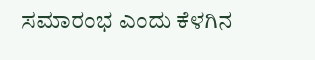ಸಮಾರಂಭ ಎಂದು ಕೆಳಗಿನ